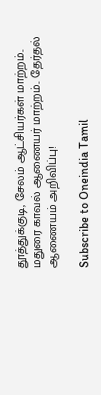தூத்துக்குடி, சேலம் ஆட்சியர்கள் மாற்றம்.. மதுரை காவல் ஆணையர் மாற்றம்.. தேர்தல் ஆணையம் அறிவிப்பு!

Subscribe to Oneindia Tamil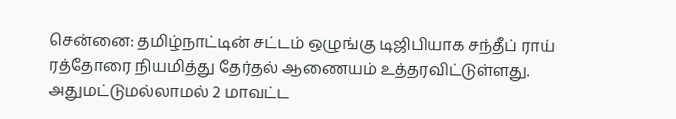சென்னை: தமிழ்நாட்டின் சட்டம் ஒழுங்கு டிஜிபியாக சந்தீப் ராய் ரத்தோரை நியமித்து தேர்தல் ஆணையம் உத்தரவிட்டுள்ளது. அதுமட்டுமல்லாமல் 2 மாவட்ட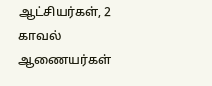ஆட்சியர்கள், 2 காவல் ஆணையர்கள்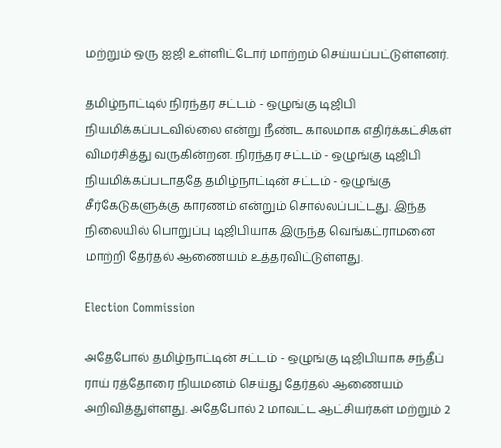மற்றும் ஒரு ஐஜி உள்ளிட்டோர் மாற்றம் செய்யப்பட்டுள்ளனர்.

தமிழ்நாட்டில் நிரந்தர சட்டம் - ஒழுங்கு டிஜிபி நியமிக்கப்படவில்லை என்று நீண்ட காலமாக எதிர்க்கட்சிகள் விமர்சித்து வருகின்றன. நிரந்தர சட்டம் - ஒழுங்கு டிஜிபி நியமிக்கப்படாததே தமிழ்நாட்டின் சட்டம் - ஒழுங்கு சீர்கேடுகளுக்கு காரணம் என்றும் சொல்லப்பட்டது. இந்த நிலையில் பொறுப்பு டிஜிபியாக இருந்த வெங்கட்ராமனை மாற்றி தேர்தல் ஆணையம் உத்தரவிட்டுள்ளது.

Election Commission

அதேபோல் தமிழ்நாட்டின் சட்டம் - ஒழுங்கு டிஜிபியாக சந்தீப் ராய் ரத்தோரை நியமனம் செய்து தேர்தல் ஆணையம் அறிவித்துள்ளது. அதேபோல் 2 மாவட்ட ஆட்சியர்கள் மற்றும் 2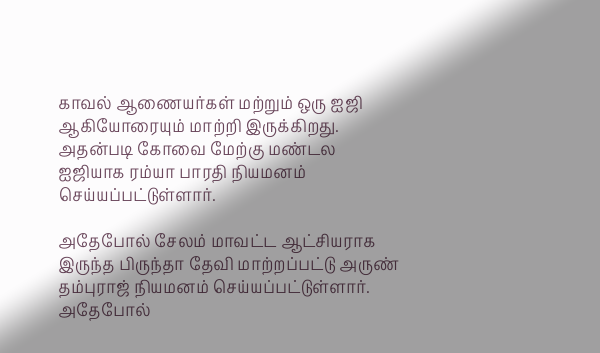காவல் ஆணையர்கள் மற்றும் ஒரு ஐஜி ஆகியோரையும் மாற்றி இருக்கிறது. அதன்படி கோவை மேற்கு மண்டல ஐஜியாக ரம்யா பாரதி நியமனம் செய்யப்பட்டுள்ளார்.

அதேபோல் சேலம் மாவட்ட ஆட்சியராக இருந்த பிருந்தா தேவி மாற்றப்பட்டு அருண் தம்புராஜ் நியமனம் செய்யப்பட்டுள்ளார். அதேபோல்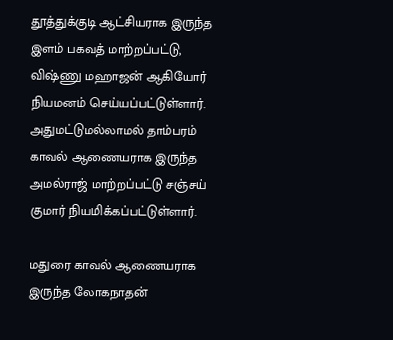தூத்துக்குடி ஆட்சியராக இருந்த இளம் பகவத் மாற்றப்பட்டு, விஷ்ணு மஹாஜன் ஆகியோர் நியமனம் செய்யப்பட்டுள்ளார். அதுமட்டுமல்லாமல் தாம்பரம் காவல் ஆணையராக இருந்த அமல்ராஜ் மாற்றப்பட்டு சஞ்சய் குமார் நியமிக்கப்பட்டுள்ளார்.

மதுரை காவல் ஆணையராக இருந்த லோகநாதன்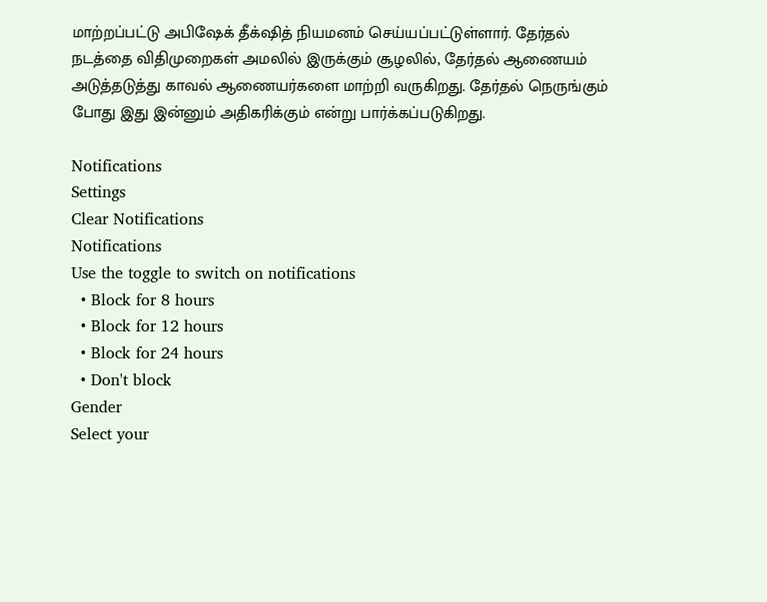மாற்றப்பட்டு அபிஷேக் தீக்‌ஷித் நியமனம் செய்யப்பட்டுள்ளார். தேர்தல் நடத்தை விதிமுறைகள் அமலில் இருக்கும் சூழலில், தேர்தல் ஆணையம் அடுத்தடுத்து காவல் ஆணையர்களை மாற்றி வருகிறது. தேர்தல் நெருங்கும் போது இது இன்னும் அதிகரிக்கும் என்று பார்க்கப்படுகிறது.

Notifications
Settings
Clear Notifications
Notifications
Use the toggle to switch on notifications
  • Block for 8 hours
  • Block for 12 hours
  • Block for 24 hours
  • Don't block
Gender
Select your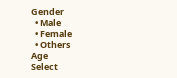Gender
  • Male
  • Female
  • Others
Age
Select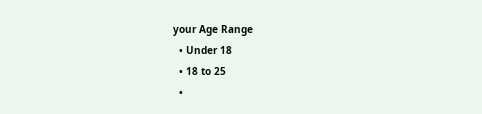your Age Range
  • Under 18
  • 18 to 25
  •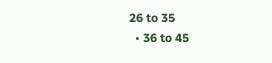26 to 35
  • 36 to 45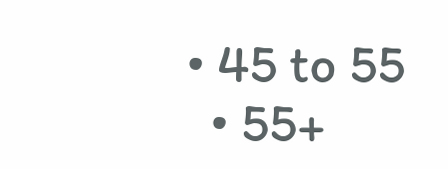• 45 to 55
  • 55+